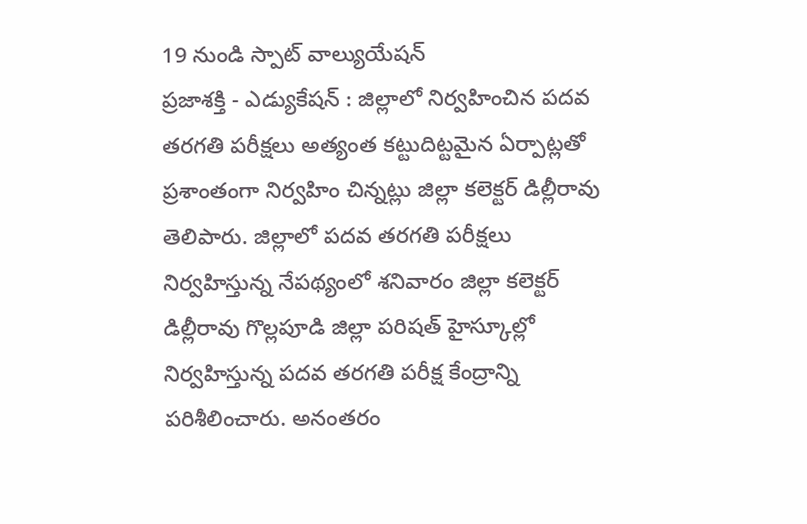19 నుండి స్పాట్ వాల్యుయేషన్
ప్రజాశక్తి - ఎడ్యుకేషన్ : జిల్లాలో నిర్వహించిన పదవ తరగతి పరీక్షలు అత్యంత కట్టుదిట్టమైన ఏర్పాట్లతో ప్రశాంతంగా నిర్వహిం చిన్నట్లు జిల్లా కలెక్టర్ డిల్లీరావు తెలిపారు. జిల్లాలో పదవ తరగతి పరీక్షలు నిర్వహిస్తున్న నేపథ్యంలో శనివారం జిల్లా కలెక్టర్ డిల్లీరావు గొల్లపూడి జిల్లా పరిషత్ హైస్కూల్లో నిర్వహిస్తున్న పదవ తరగతి పరీక్ష కేంద్రాన్ని పరిశీలించారు. అనంతరం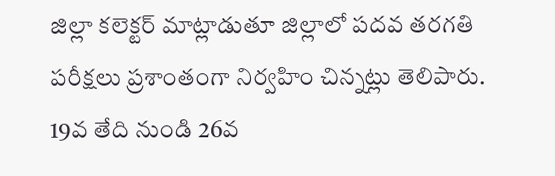జిల్లా కలెక్టర్ మాట్లాడుతూ జిల్లాలో పదవ తరగతి పరీక్షలు ప్రశాంతంగా నిర్వహిం చిన్నట్లు తెలిపారు. 19వ తేది నుండి 26వ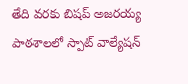తేది వరకు బిషప్ అజరయ్య పాఠశాలలో స్పాట్ వాల్యేషన్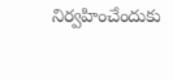నిర్వహించేందుకు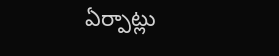ఏర్పాట్లు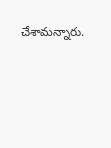చేశామన్నారు.